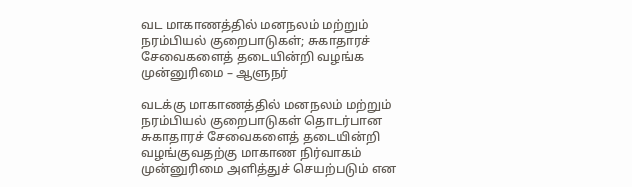வட மாகாணத்தில் மனநலம் மற்றும் நரம்பியல் குறைபாடுகள்; சுகாதாரச் சேவைகளைத் தடையின்றி வழங்க முன்னுரிமை – ஆளுநர்

வடக்கு மாகாணத்தில் மனநலம் மற்றும் நரம்பியல் குறைபாடுகள் தொடர்பான சுகாதாரச் சேவைகளைத் தடையின்றி வழங்குவதற்கு மாகாண நிர்வாகம் முன்னுரிமை அளித்துச் செயற்படும் என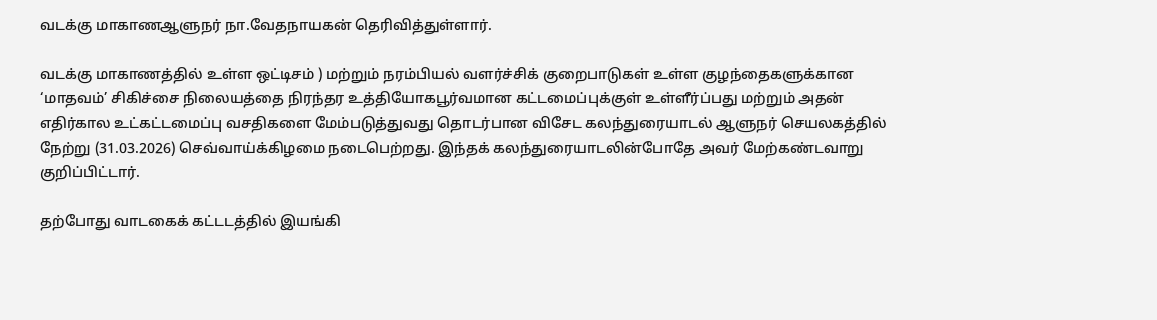வடக்கு மாகாணஆளுநர் நா.வேதநாயகன் தெரிவித்துள்ளார்.

வடக்கு மாகாணத்தில் உள்ள ஒட்டிசம் ) மற்றும் நரம்பியல் வளர்ச்சிக் குறைபாடுகள் உள்ள குழந்தைகளுக்கான ‘மாதவம்’ சிகிச்சை நிலையத்தை நிரந்தர உத்தியோகபூர்வமான கட்டமைப்புக்குள் உள்ளீர்ப்பது மற்றும் அதன் எதிர்கால உட்கட்டமைப்பு வசதிகளை மேம்படுத்துவது தொடர்பான விசேட கலந்துரையாடல் ஆளுநர் செயலகத்தில் நேற்று (31.03.2026) செவ்வாய்க்கிழமை நடைபெற்றது. இந்தக் கலந்துரையாடலின்போதே அவர் மேற்கண்டவாறு குறிப்பிட்டார்.

தற்போது வாடகைக் கட்டடத்தில் இயங்கி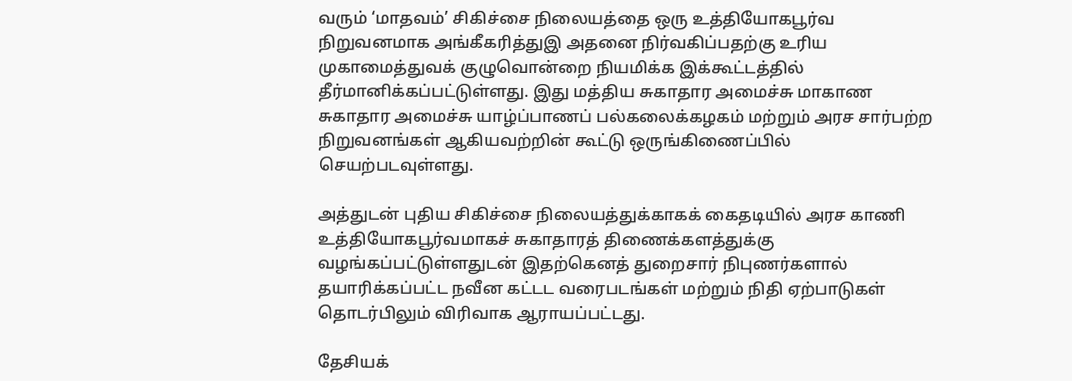வரும் ‘மாதவம்’ சிகிச்சை நிலையத்தை ஒரு உத்தியோகபூர்வ நிறுவனமாக அங்கீகரித்துஇ அதனை நிர்வகிப்பதற்கு உரிய முகாமைத்துவக் குழுவொன்றை நியமிக்க இக்கூட்டத்தில் தீர்மானிக்கப்பட்டுள்ளது. இது மத்திய சுகாதார அமைச்சு மாகாண சுகாதார அமைச்சு யாழ்ப்பாணப் பல்கலைக்கழகம் மற்றும் அரச சார்பற்ற நிறுவனங்கள் ஆகியவற்றின் கூட்டு ஒருங்கிணைப்பில் செயற்படவுள்ளது.

அத்துடன் புதிய சிகிச்சை நிலையத்துக்காகக் கைதடியில் அரச காணி உத்தியோகபூர்வமாகச் சுகாதாரத் திணைக்களத்துக்கு வழங்கப்பட்டுள்ளதுடன் இதற்கெனத் துறைசார் நிபுணர்களால் தயாரிக்கப்பட்ட நவீன கட்டட வரைபடங்கள் மற்றும் நிதி ஏற்பாடுகள் தொடர்பிலும் விரிவாக ஆராயப்பட்டது.

தேசியக்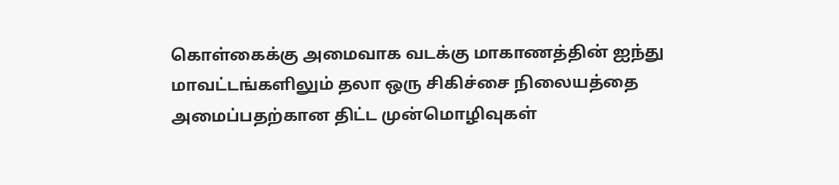கொள்கைக்கு அமைவாக வடக்கு மாகாணத்தின் ஐந்து மாவட்டங்களிலும் தலா ஒரு சிகிச்சை நிலையத்தை அமைப்பதற்கான திட்ட முன்மொழிவுகள்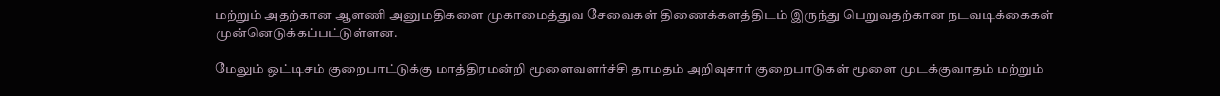மற்றும் அதற்கான ஆளணி அனுமதிகளை முகாமைத்துவ சேவைகள் திணைக்களத்திடம் இருந்து பெறுவதற்கான நடவடிக்கைகள் முன்னெடுக்கப்பட்டுள்ளன.

மேலும் ஒட்டிசம் குறைபாட்டுக்கு மாத்திரமன்றி மூளைவளர்ச்சி தாமதம் அறிவுசார் குறைபாடுகள் மூளை முடக்குவாதம் மற்றும்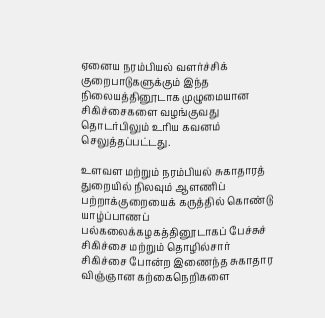ஏனைய நரம்பியல் வளர்ச்சிக் குறைபாடுகளுக்கும் இந்த நிலையத்தினூடாக முழுமையான சிகிச்சைகளை வழங்குவது தொடர்பிலும் உரிய கவனம் செலுத்தப்பட்டது.

உளவள மற்றும் நரம்பியல் சுகாதாரத் துறையில் நிலவும் ஆளணிப் பற்றாக்குறையைக் கருத்தில் கொண்டு யாழ்ப்பாணப் பல்கலைக்கழகத்தினூடாகப் பேச்சுச் சிகிச்சை மற்றும் தொழில்சார் சிகிச்சை போன்ற இணைந்த சுகாதார விஞ்ஞான கற்கைநெறிகளை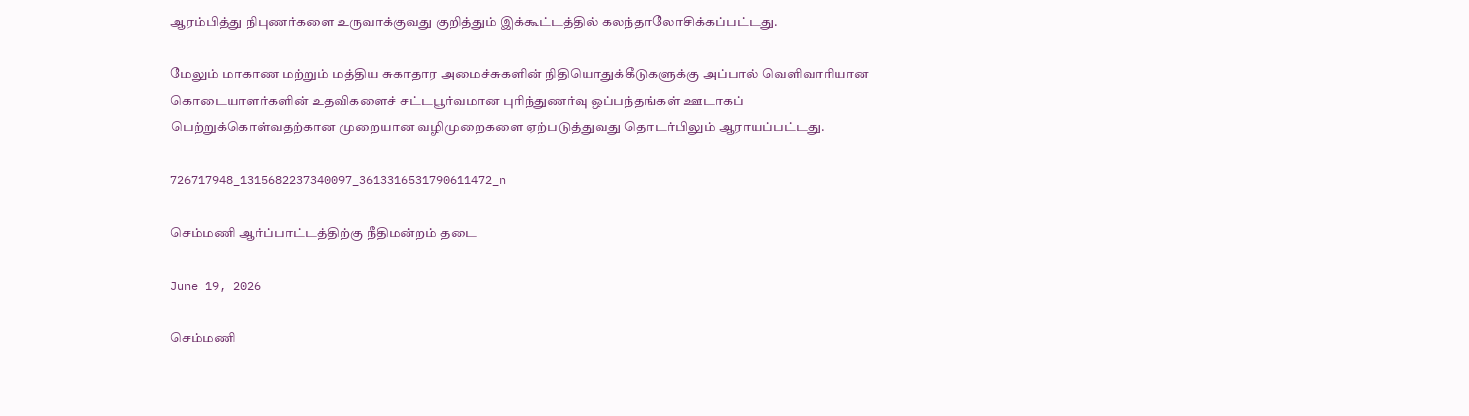ஆரம்பித்து நிபுணர்களை உருவாக்குவது குறித்தும் இக்கூட்டத்தில் கலந்தாலோசிக்கப்பட்டது.

மேலும் மாகாண மற்றும் மத்திய சுகாதார அமைச்சுகளின் நிதியொதுக்கீடுகளுக்கு அப்பால் வெளிவாரியான கொடையாளர்களின் உதவிகளைச் சட்டபூர்வமான புரிந்துணர்வு ஒப்பந்தங்கள் ஊடாகப் பெற்றுக்கொள்வதற்கான முறையான வழிமுறைகளை ஏற்படுத்துவது தொடர்பிலும் ஆராயப்பட்டது.

726717948_1315682237340097_3613316531790611472_n

செம்மணி ஆர்ப்பாட்டத்திற்கு நீதிமன்றம் தடை

June 19, 2026

செம்மணி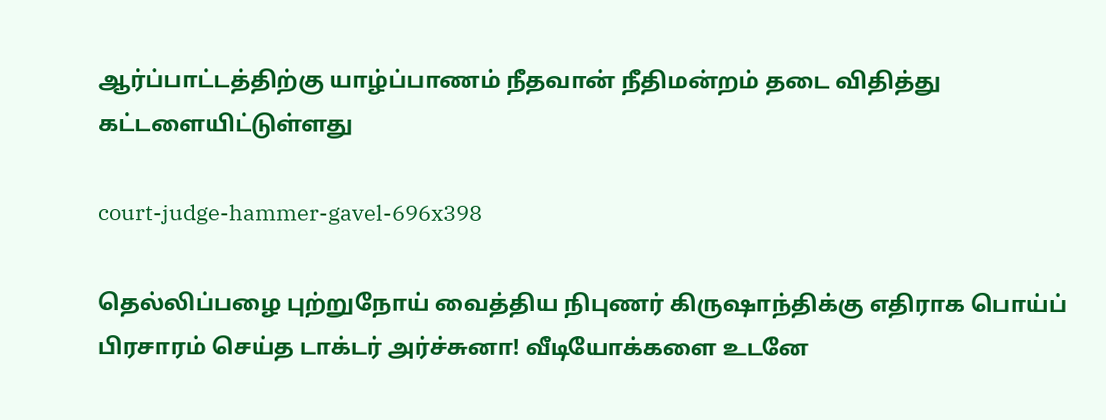ஆர்ப்பாட்டத்திற்கு யாழ்ப்பாணம் நீதவான் நீதிமன்றம் தடை விதித்து கட்டளையிட்டுள்ளது

court-judge-hammer-gavel-696x398

தெல்லிப்பழை புற்றுநோய் வைத்திய நிபுணர் கிருஷாந்திக்கு எதிராக பொய்ப் பிரசாரம் செய்த டாக்டர் அர்ச்சுனா! வீடியோக்களை உடனே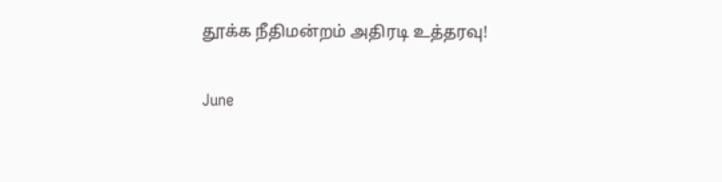தூக்க நீதிமன்றம் அதிரடி உத்தரவு!

June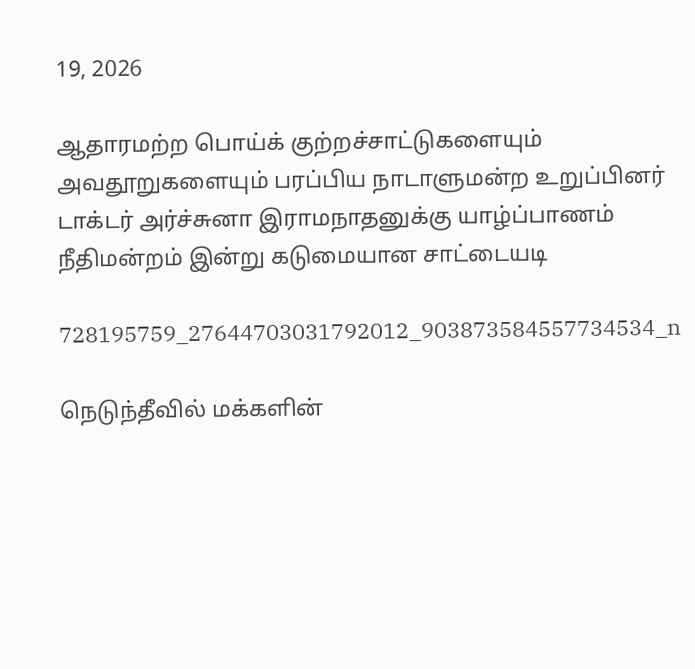19, 2026

ஆதாரமற்ற பொய்க் குற்றச்சாட்டுகளையும் அவதூறுகளையும் பரப்பிய நாடாளுமன்ற உறுப்பினர் டாக்டர் அர்ச்சுனா இராமநாதனுக்கு யாழ்ப்பாணம் நீதிமன்றம் இன்று கடுமையான சாட்டையடி

728195759_27644703031792012_903873584557734534_n

நெடுந்தீவில் மக்களின்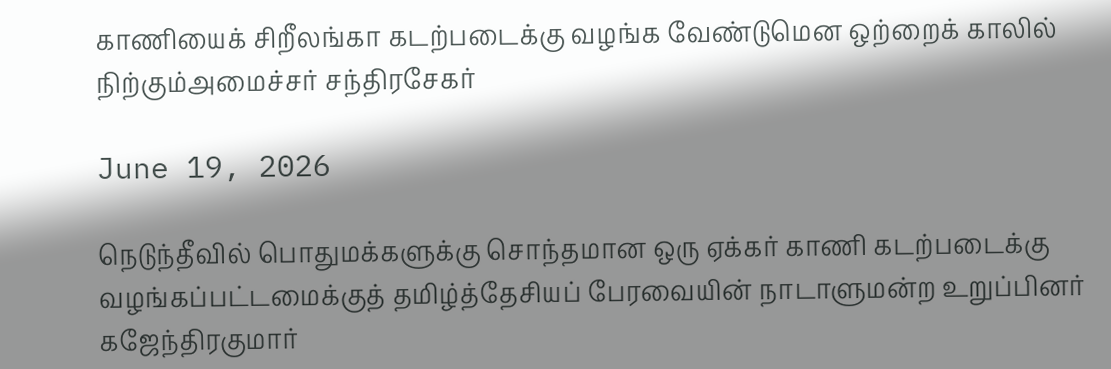காணியைக் சிறீலங்கா கடற்படைக்கு வழங்க வேண்டுமென ஒற்றைக் காலில் நிற்கும்அமைச்சர் சந்திரசேகர்

June 19, 2026

நெடுந்தீவில் பொதுமக்களுக்கு சொந்தமான ஒரு ஏக்கர் காணி கடற்படைக்கு வழங்கப்பட்டமைக்குத் தமிழ்த்தேசியப் பேரவையின் நாடாளுமன்ற உறுப்பினர் கஜேந்திரகுமார்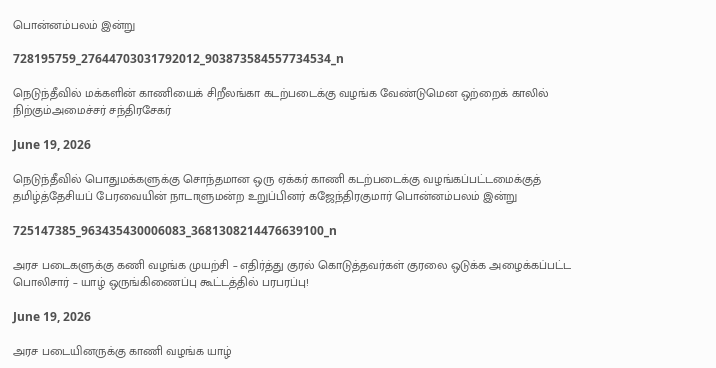பொன்னம்பலம் இன்று

728195759_27644703031792012_903873584557734534_n

நெடுந்தீவில் மக்களின் காணியைக் சிறீலங்கா கடற்படைக்கு வழங்க வேண்டுமென ஒற்றைக் காலில் நிற்கும்அமைச்சர் சந்திரசேகர்

June 19, 2026

நெடுந்தீவில் பொதுமக்களுக்கு சொந்தமான ஒரு ஏக்கர் காணி கடற்படைக்கு வழங்கப்பட்டமைக்குத் தமிழ்த்தேசியப் பேரவையின் நாடாளுமன்ற உறுப்பினர் கஜேந்திரகுமார் பொன்னம்பலம் இன்று

725147385_963435430006083_3681308214476639100_n

அரச படைகளுக்கு கணி வழங்க முயற்சி – எதிர்த்து குரல் கொடுத்தவர்கள் குரலை ஒடுக்க அழைக்கப்பட்ட பொலிசார் – யாழ் ஒருங்கிணைப்பு கூட்டத்தில் பரபரப்பு!

June 19, 2026

அரச படையினருக்கு காணி வழங்க யாழ்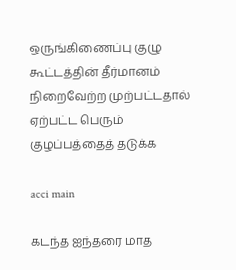ஒருங்கிணைப்பு குழு கூட்டத்தின் தீர்மானம் நிறைவேற்ற முற்பட்டதால் ஏற்பட்ட பெரும் குழப்பத்தைத் தடுக்க

acci main

கடந்த ஐந்தரை மாத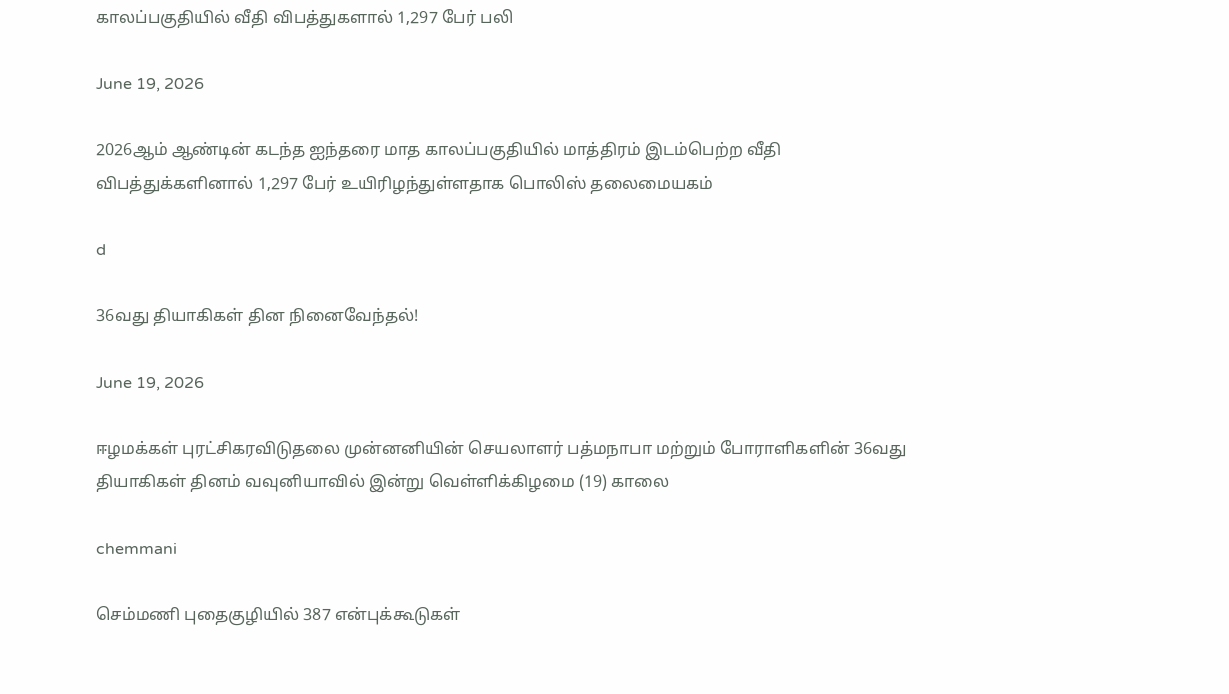காலப்பகுதியில் வீதி விபத்துகளால் 1,297 பேர் பலி

June 19, 2026

2026ஆம் ஆண்டின் கடந்த ஐந்தரை மாத காலப்பகுதியில் மாத்திரம் இடம்பெற்ற வீதி விபத்துக்களினால் 1,297 பேர் உயிரிழந்துள்ளதாக பொலிஸ் தலைமையகம்

d

36வது தியாகிகள் தின நினைவேந்தல்!

June 19, 2026

ஈழமக்கள் புரட்சிகரவிடுதலை முன்னனியின் செயலாளர் பத்மநாபா மற்றும் போராளிகளின் 36வது தியாகிகள் தினம் வவுனியாவில் இன்று வெள்ளிக்கிழமை (19) காலை

chemmani

செம்மணி புதைகுழியில் 387 என்புக்கூடுகள்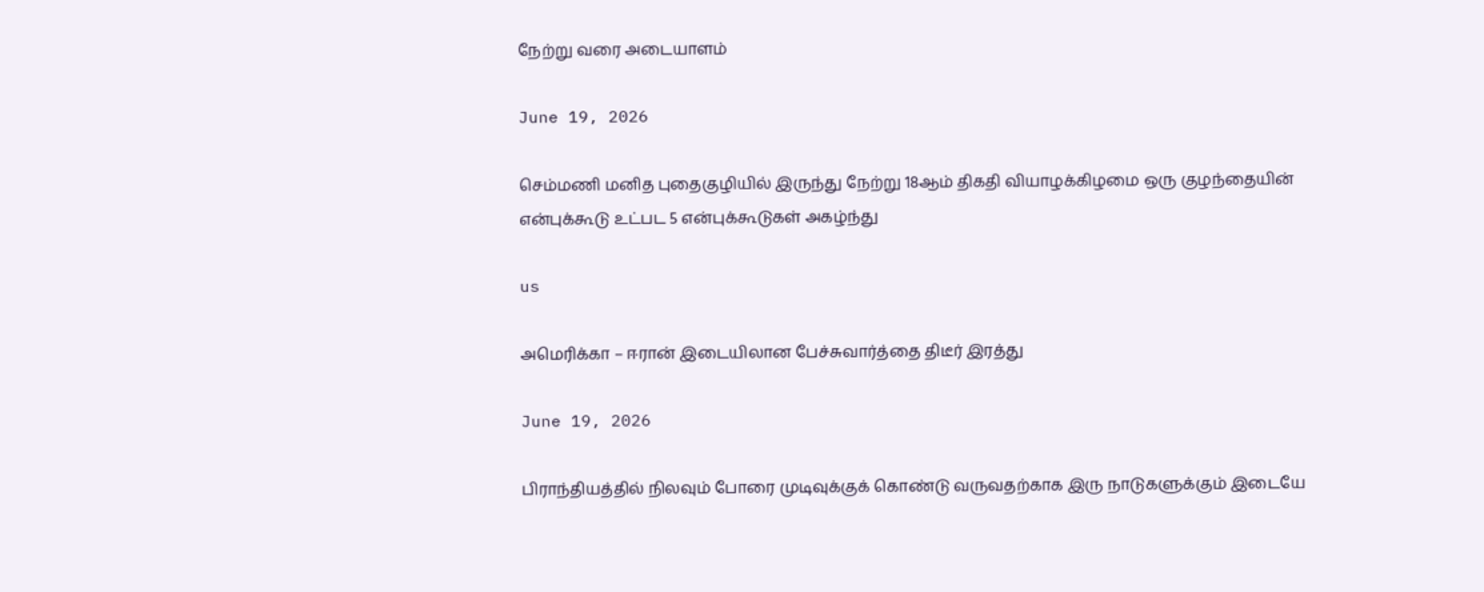நேற்று வரை அடையாளம்

June 19, 2026

செம்மணி மனித புதைகுழியில் இருந்து நேற்று 18ஆம் திகதி வியாழக்கிழமை ஒரு குழந்தையின் என்புக்கூடு உட்பட 5 என்புக்கூடுகள் அகழ்ந்து

us

அமெரிக்கா – ஈரான் இடையிலான பேச்சுவார்த்தை திடீர் இரத்து

June 19, 2026

பிராந்தியத்தில் நிலவும் போரை முடிவுக்குக் கொண்டு வருவதற்காக இரு நாடுகளுக்கும் இடையே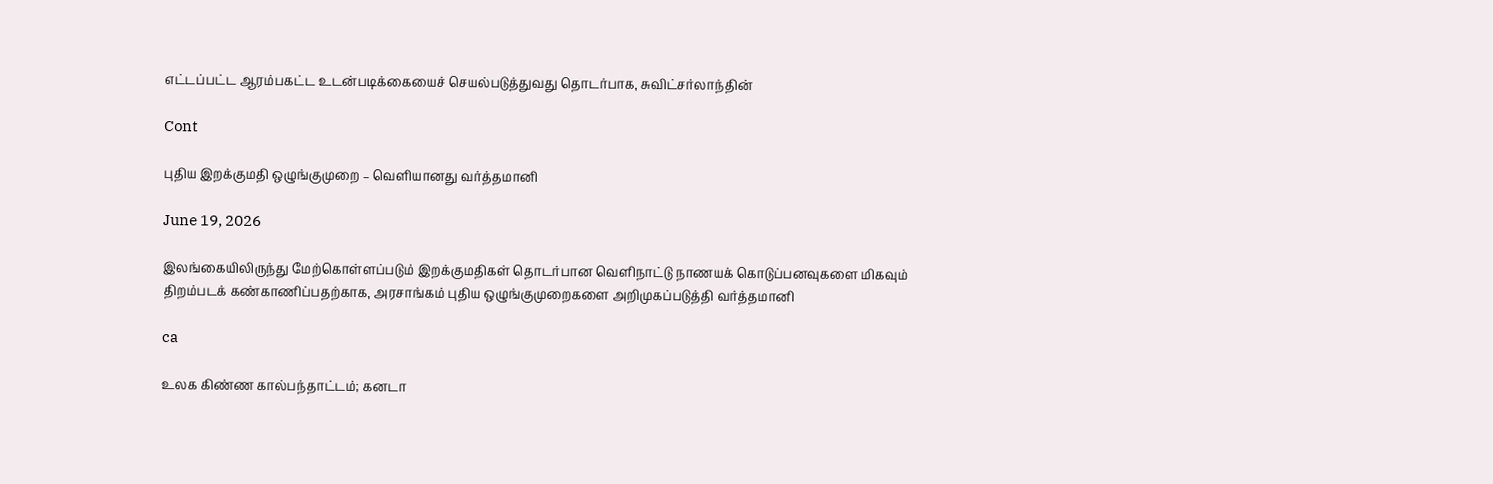எட்டப்பட்ட ஆரம்பகட்ட உடன்படிக்கையைச் செயல்படுத்துவது தொடர்பாக, சுவிட்சர்லாந்தின்

Cont

புதிய இறக்குமதி ஒழுங்குமுறை – வௌியானது வர்த்தமானி

June 19, 2026

இலங்கையிலிருந்து மேற்கொள்ளப்படும் இறக்குமதிகள் தொடர்பான வெளிநாட்டு நாணயக் கொடுப்பனவுகளை மிகவும் திறம்படக் கண்காணிப்பதற்காக, அரசாங்கம் புதிய ஒழுங்குமுறைகளை அறிமுகப்படுத்தி வர்த்தமானி

ca

உலக கிண்ண கால்பந்தாட்டம்; கனடா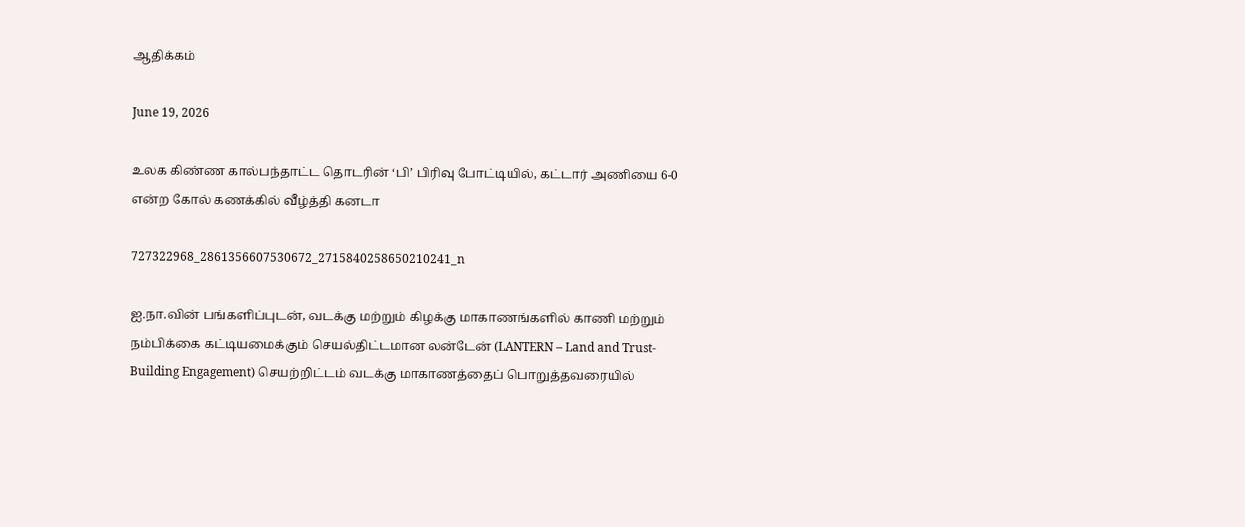ஆதிக்கம்

June 19, 2026

உலக கிண்ண கால்பந்தாட்ட தொடரின் ‘பி’ பிரிவு போட்டியில், கட்டார் அணியை 6-0 என்ற கோல் கணக்கில் வீழ்த்தி கனடா

727322968_2861356607530672_2715840258650210241_n

ஐ.நா.வின் பங்களிப்புடன், வடக்கு மற்றும் கிழக்கு மாகாணங்களில் காணி மற்றும் நம்பிக்கை கட்டியமைக்கும் செயல்திட்டமான லன்டேன் (LANTERN – Land and Trust-Building Engagement) செயற்றிட்டம் வடக்கு மாகாணத்தைப் பொறுத்தவரையில்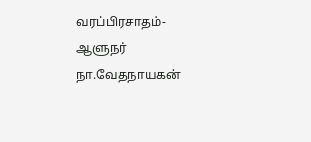வரப்பிரசாதம்-ஆளுநர் நா.வேதநாயகன்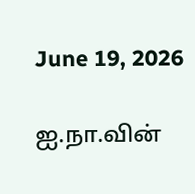June 19, 2026

ஐ.நா.வின்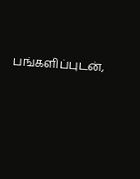பங்களிப்புடன்,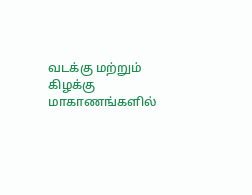வடக்கு மற்றும் கிழக்கு மாகாணங்களில்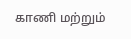காணி மற்றும்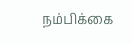நம்பிக்கை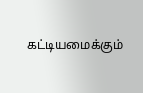கட்டியமைக்கும்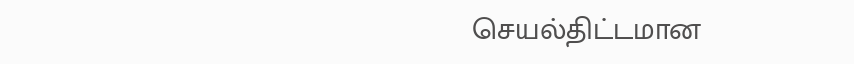செயல்திட்டமான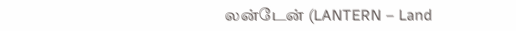லன்டேன் (LANTERN – Land